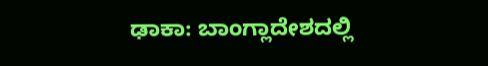ಢಾಕಾ: ಬಾಂಗ್ಲಾದೇಶದಲ್ಲಿ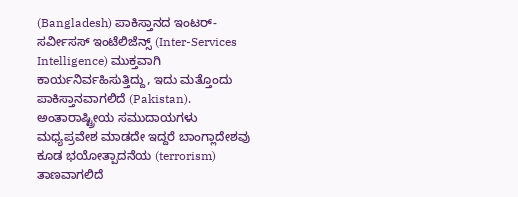(Bangladesh) ಪಾಕಿಸ್ತಾನದ ಇಂಟರ್-ಸರ್ವೀಸಸ್ ಇಂಟೆಲಿಜೆನ್ಸ್ (Inter-Services Intelligence) ಮುಕ್ತವಾಗಿ ಕಾರ್ಯನಿರ್ವಹಿಸುತ್ತಿದ್ದು, ಇದು ಮತ್ತೊಂದು ಪಾಕಿಸ್ತಾನವಾಗಲಿದೆ (Pakistan). ಅಂತಾರಾಷ್ಟ್ರೀಯ ಸಮುದಾಯಗಳು ಮಧ್ಯಪ್ರವೇಶ ಮಾಡದೇ ಇದ್ದರೆ ಬಾಂಗ್ಲಾದೇಶವು ಕೂಡ ಭಯೋತ್ಪಾದನೆಯ (terrorism) ತಾಣವಾಗಲಿದೆ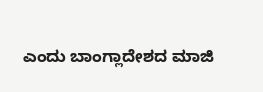ಎಂದು ಬಾಂಗ್ಲಾದೇಶದ ಮಾಜಿ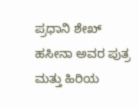ಪ್ರಧಾನಿ ಶೇಖ್ ಹಸೀನಾ ಅವರ ಪುತ್ರ ಮತ್ತು ಹಿರಿಯ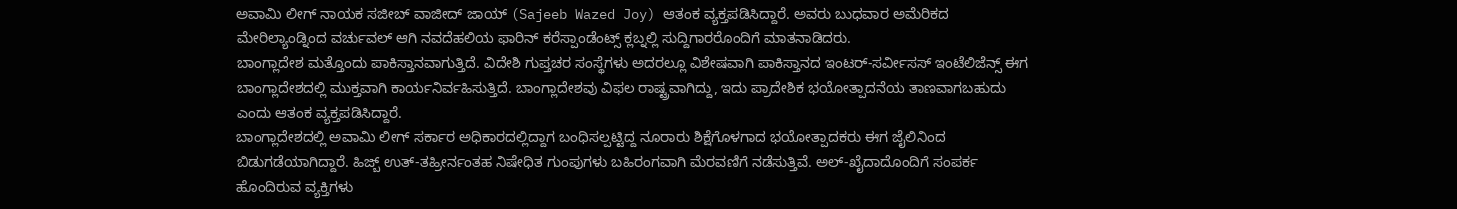ಅವಾಮಿ ಲೀಗ್ ನಾಯಕ ಸಜೀಬ್ ವಾಜೀದ್ ಜಾಯ್ (Sajeeb Wazed Joy) ಆತಂಕ ವ್ಯಕ್ತಪಡಿಸಿದ್ದಾರೆ. ಅವರು ಬುಧವಾರ ಅಮೆರಿಕದ ಮೇರಿಲ್ಯಾಂಡ್ನಿಂದ ವರ್ಚುವಲ್ ಆಗಿ ನವದೆಹಲಿಯ ಫಾರಿನ್ ಕರೆಸ್ಪಾಂಡೆಂಟ್ಸ್ ಕ್ಲಬ್ನಲ್ಲಿ ಸುದ್ದಿಗಾರರೊಂದಿಗೆ ಮಾತನಾಡಿದರು.
ಬಾಂಗ್ಲಾದೇಶ ಮತ್ತೊಂದು ಪಾಕಿಸ್ತಾನವಾಗುತ್ತಿದೆ. ವಿದೇಶಿ ಗುಪ್ತಚರ ಸಂಸ್ಥೆಗಳು ಅದರಲ್ಲೂ ವಿಶೇಷವಾಗಿ ಪಾಕಿಸ್ತಾನದ ಇಂಟರ್-ಸರ್ವೀಸಸ್ ಇಂಟೆಲಿಜೆನ್ಸ್ ಈಗ ಬಾಂಗ್ಲಾದೇಶದಲ್ಲಿ ಮುಕ್ತವಾಗಿ ಕಾರ್ಯನಿರ್ವಹಿಸುತ್ತಿದೆ. ಬಾಂಗ್ಲಾದೇಶವು ವಿಫಲ ರಾಷ್ಟ್ರವಾಗಿದ್ದು, ಇದು ಪ್ರಾದೇಶಿಕ ಭಯೋತ್ಪಾದನೆಯ ತಾಣವಾಗಬಹುದು ಎಂದು ಆತಂಕ ವ್ಯಕ್ತಪಡಿಸಿದ್ದಾರೆ.
ಬಾಂಗ್ಲಾದೇಶದಲ್ಲಿ ಅವಾಮಿ ಲೀಗ್ ಸರ್ಕಾರ ಅಧಿಕಾರದಲ್ಲಿದ್ದಾಗ ಬಂಧಿಸಲ್ಪಟ್ಟಿದ್ದ ನೂರಾರು ಶಿಕ್ಷೆಗೊಳಗಾದ ಭಯೋತ್ಪಾದಕರು ಈಗ ಜೈಲಿನಿಂದ ಬಿಡುಗಡೆಯಾಗಿದ್ದಾರೆ. ಹಿಜ್ಬ್ ಉತ್-ತಹ್ರೀರ್ನಂತಹ ನಿಷೇಧಿತ ಗುಂಪುಗಳು ಬಹಿರಂಗವಾಗಿ ಮೆರವಣಿಗೆ ನಡೆಸುತ್ತಿವೆ. ಅಲ್-ಖೈದಾದೊಂದಿಗೆ ಸಂಪರ್ಕ ಹೊಂದಿರುವ ವ್ಯಕ್ತಿಗಳು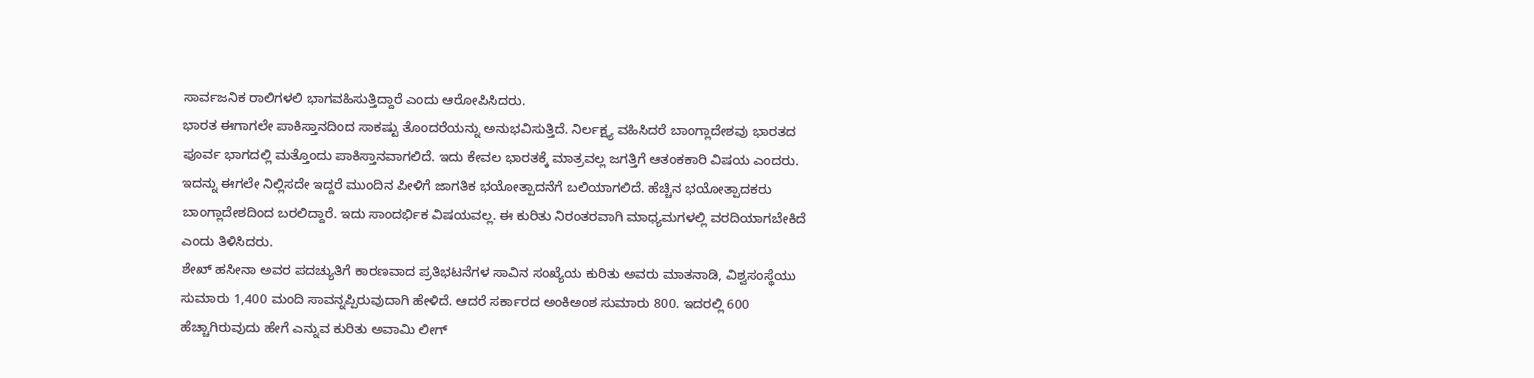ಸಾರ್ವಜನಿಕ ರಾಲಿಗಳಲಿ ಭಾಗವಹಿಸುತ್ತಿದ್ದಾರೆ ಎಂದು ಆರೋಪಿಸಿದರು.
ಭಾರತ ಈಗಾಗಲೇ ಪಾಕಿಸ್ತಾನದಿಂದ ಸಾಕಷ್ಟು ತೊಂದರೆಯನ್ನು ಅನುಭವಿಸುತ್ತಿದೆ. ನಿರ್ಲಕ್ಷ್ಯ ವಹಿಸಿದರೆ ಬಾಂಗ್ಲಾದೇಶವು ಭಾರತದ ಪೂರ್ವ ಭಾಗದಲ್ಲಿ ಮತ್ತೊಂದು ಪಾಕಿಸ್ತಾನವಾಗಲಿದೆ. ಇದು ಕೇವಲ ಭಾರತಕ್ಕೆ ಮಾತ್ರವಲ್ಲ ಜಗತ್ತಿಗೆ ಆತಂಕಕಾರಿ ವಿಷಯ ಎಂದರು.
ಇದನ್ನು ಈಗಲೇ ನಿಲ್ಲಿಸದೇ ಇದ್ದರೆ ಮುಂದಿನ ಪೀಳಿಗೆ ಜಾಗತಿಕ ಭಯೋತ್ಪಾದನೆಗೆ ಬಲಿಯಾಗಲಿದೆ. ಹೆಚ್ಚಿನ ಭಯೋತ್ಪಾದಕರು ಬಾಂಗ್ಲಾದೇಶದಿಂದ ಬರಲಿದ್ದಾರೆ. ಇದು ಸಾಂದರ್ಭಿಕ ವಿಷಯವಲ್ಲ. ಈ ಕುರಿತು ನಿರಂತರವಾಗಿ ಮಾಧ್ಯಮಗಳಲ್ಲಿ ವರದಿಯಾಗಬೇಕಿದೆ ಎಂದು ತಿಳಿಸಿದರು.
ಶೇಖ್ ಹಸೀನಾ ಅವರ ಪದಚ್ಯುತಿಗೆ ಕಾರಣವಾದ ಪ್ರತಿಭಟನೆಗಳ ಸಾವಿನ ಸಂಖ್ಯೆಯ ಕುರಿತು ಅವರು ಮಾತನಾಡಿ, ವಿಶ್ವಸಂಸ್ಥೆಯು ಸುಮಾರು 1,400 ಮಂದಿ ಸಾವನ್ನಪ್ಪಿರುವುದಾಗಿ ಹೇಳಿದೆ. ಆದರೆ ಸರ್ಕಾರದ ಅಂಕಿಅಂಶ ಸುಮಾರು 800. ಇದರಲ್ಲಿ 600 ಹೆಚ್ಚಾಗಿರುವುದು ಹೇಗೆ ಎನ್ನುವ ಕುರಿತು ಅವಾಮಿ ಲೀಗ್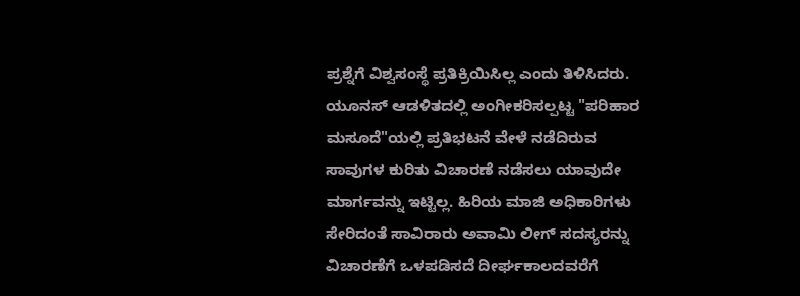ಪ್ರಶ್ನೆಗೆ ವಿಶ್ವಸಂಸ್ಥೆ ಪ್ರತಿಕ್ರಿಯಿಸಿಲ್ಲ ಎಂದು ತಿಳಿಸಿದರು.
ಯೂನಸ್ ಆಡಳಿತದಲ್ಲಿ ಅಂಗೀಕರಿಸಲ್ಪಟ್ಟ "ಪರಿಹಾರ ಮಸೂದೆ"ಯಲ್ಲಿ ಪ್ರತಿಭಟನೆ ವೇಳೆ ನಡೆದಿರುವ ಸಾವುಗಳ ಕುರಿತು ವಿಚಾರಣೆ ನಡೆಸಲು ಯಾವುದೇ ಮಾರ್ಗವನ್ನು ಇಟ್ಟಿಲ್ಲ. ಹಿರಿಯ ಮಾಜಿ ಅಧಿಕಾರಿಗಳು ಸೇರಿದಂತೆ ಸಾವಿರಾರು ಅವಾಮಿ ಲೀಗ್ ಸದಸ್ಯರನ್ನು ವಿಚಾರಣೆಗೆ ಒಳಪಡಿಸದೆ ದೀರ್ಘಕಾಲದವರೆಗೆ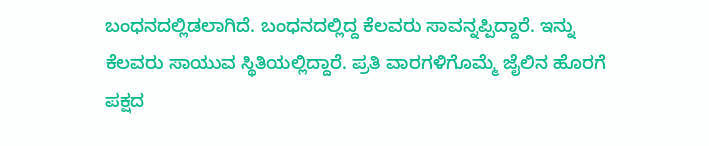ಬಂಧನದಲ್ಲಿಡಲಾಗಿದೆ. ಬಂಧನದಲ್ಲಿದ್ದ ಕೆಲವರು ಸಾವನ್ನಪ್ಪಿದ್ದಾರೆ. ಇನ್ನು ಕೆಲವರು ಸಾಯುವ ಸ್ಥಿತಿಯಲ್ಲಿದ್ದಾರೆ. ಪ್ರತಿ ವಾರಗಳಿಗೊಮ್ಮೆ ಜೈಲಿನ ಹೊರಗೆ ಪಕ್ಷದ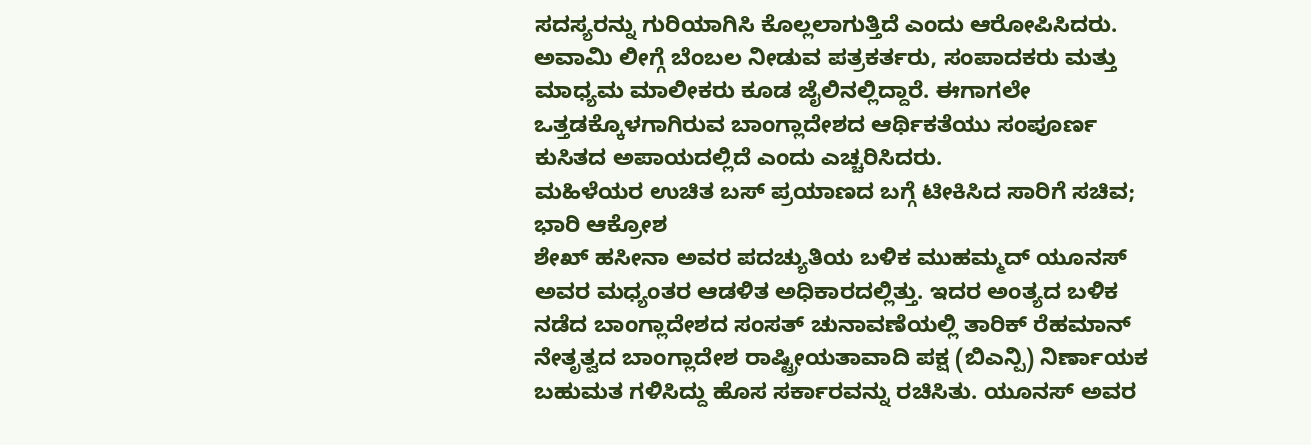ಸದಸ್ಯರನ್ನು ಗುರಿಯಾಗಿಸಿ ಕೊಲ್ಲಲಾಗುತ್ತಿದೆ ಎಂದು ಆರೋಪಿಸಿದರು.
ಅವಾಮಿ ಲೀಗ್ಗೆ ಬೆಂಬಲ ನೀಡುವ ಪತ್ರಕರ್ತರು, ಸಂಪಾದಕರು ಮತ್ತು ಮಾಧ್ಯಮ ಮಾಲೀಕರು ಕೂಡ ಜೈಲಿನಲ್ಲಿದ್ದಾರೆ. ಈಗಾಗಲೇ ಒತ್ತಡಕ್ಕೊಳಗಾಗಿರುವ ಬಾಂಗ್ಲಾದೇಶದ ಆರ್ಥಿಕತೆಯು ಸಂಪೂರ್ಣ ಕುಸಿತದ ಅಪಾಯದಲ್ಲಿದೆ ಎಂದು ಎಚ್ಚರಿಸಿದರು.
ಮಹಿಳೆಯರ ಉಚಿತ ಬಸ್ ಪ್ರಯಾಣದ ಬಗ್ಗೆ ಟೀಕಿಸಿದ ಸಾರಿಗೆ ಸಚಿವ; ಭಾರಿ ಆಕ್ರೋಶ
ಶೇಖ್ ಹಸೀನಾ ಅವರ ಪದಚ್ಯುತಿಯ ಬಳಿಕ ಮುಹಮ್ಮದ್ ಯೂನಸ್ ಅವರ ಮಧ್ಯಂತರ ಆಡಳಿತ ಅಧಿಕಾರದಲ್ಲಿತ್ತು. ಇದರ ಅಂತ್ಯದ ಬಳಿಕ ನಡೆದ ಬಾಂಗ್ಲಾದೇಶದ ಸಂಸತ್ ಚುನಾವಣೆಯಲ್ಲಿ ತಾರಿಕ್ ರೆಹಮಾನ್ ನೇತೃತ್ವದ ಬಾಂಗ್ಲಾದೇಶ ರಾಷ್ಟ್ರೀಯತಾವಾದಿ ಪಕ್ಷ (ಬಿಎನ್ಪಿ) ನಿರ್ಣಾಯಕ ಬಹುಮತ ಗಳಿಸಿದ್ದು ಹೊಸ ಸರ್ಕಾರವನ್ನು ರಚಿಸಿತು. ಯೂನಸ್ ಅವರ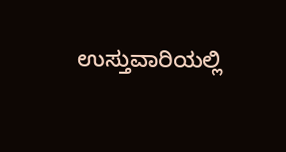ಉಸ್ತುವಾರಿಯಲ್ಲಿ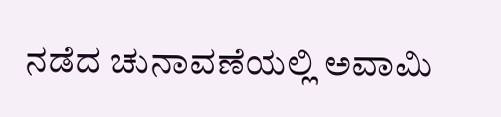ನಡೆದ ಚುನಾವಣೆಯಲ್ಲಿ ಅವಾಮಿ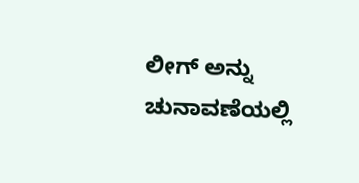ಲೀಗ್ ಅನ್ನು ಚುನಾವಣೆಯಲ್ಲಿ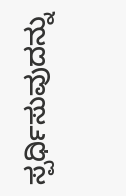ಸ್ಪರ್ಧಿಸುವುದನ್ನು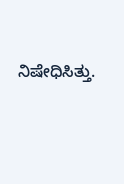ನಿಷೇಧಿಸಿತ್ತು.